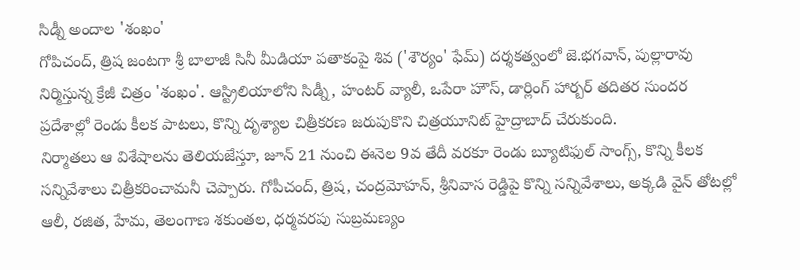సిడ్నీ అందాల 'శంఖం'
గోపిచంద్, త్రిష జంటగా శ్రీ బాలాజీ సినీ మీడియా పతాకంపై శివ ('శౌర్యం' ఫేమ్) దర్శకత్వంలో జె.భగవాన్, పుల్లారావు నిర్మిస్తున్న క్రేజీ చిత్రం 'శంఖం'. ఆస్ట్రిలియాలోని సిడ్నీ, హంటర్ వ్యాలీ, ఒపేరా హౌస్, డార్లింగ్ హార్బర్ తదితర సుందర ప్రదేశాల్లో రెండు కీలక పాటలు, కొన్ని దృశ్యాల చిత్రీకరణ జరుపుకొని చిత్రయూనిట్ హైద్రాబాద్ చేరుకుంది.
నిర్మాతలు ఆ విశేషాలను తెలియజేస్తూ, జూన్ 21 నుంచి ఈనెల 9వ తేదీ వరకూ రెండు బ్యూటిఫుల్ సాంగ్స్, కొన్ని కీలక సన్నివేశాలు చిత్రీకరించామనీ చెప్పారు. గోపీచంద్, త్రిష, చంద్రమోహన్, శ్రీనివాస రెడ్డిపై కొన్ని సన్నివేశాలు, అక్కడి వైన్ తోటల్లో ఆలీ, రజిత, హేమ, తెలంగాణ శకుంతల, ధర్మవరపు సుబ్రమణ్యం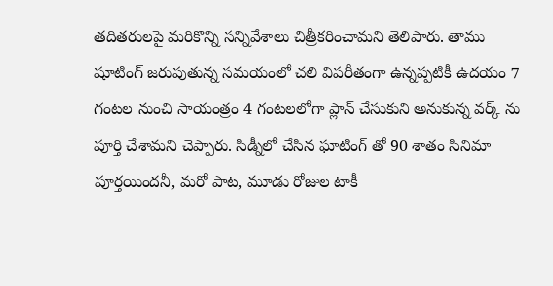తదితరులపై మరికొన్ని సన్నివేశాలు చిత్రీకరించామని తెలిపారు. తాము షూటింగ్ జరుపుతున్న సమయంలో చలి విపరీతంగా ఉన్నప్పటికీ ఉదయం 7 గంటల నుంచి సాయంత్రం 4 గంటలలోగా ప్లాన్ చేసుకుని అనుకున్న వర్క్ ను పూర్తి చేశామని చెప్పారు. సిడ్నీలో చేసిన ఘాటింగ్ తో 90 శాతం సినిమా పూర్తయిందనీ, మరో పాట, మూడు రోజుల టాకీ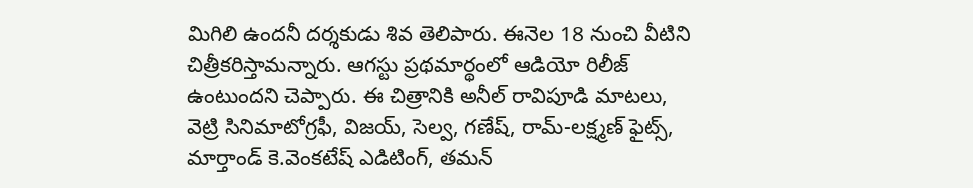మిగిలి ఉందనీ దర్శకుడు శివ తెలిపారు. ఈనెల 18 నుంచి వీటిని చిత్రీకరిస్తామన్నారు. ఆగస్టు ప్రథమార్థంలో ఆడియో రిలీజ్ ఉంటుందని చెప్పారు. ఈ చిత్రానికి అనీల్ రావిపూడి మాటలు, వెట్రి సినిమాటోగ్రఫీ, విజయ్, సెల్వ, గణేష్, రామ్-లక్ష్మణ్ ఫైట్స్, మార్తాండ్ కె.వెంకటేష్ ఎడిటింగ్, తమన్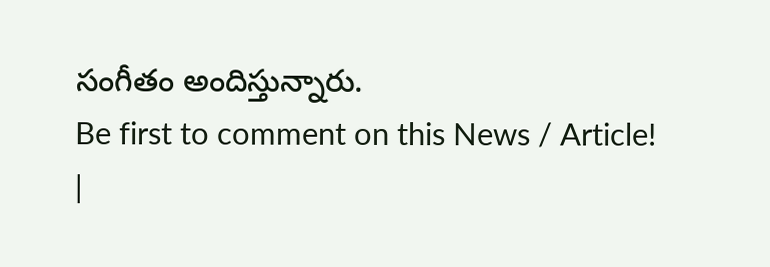సంగీతం అందిస్తున్నారు.
Be first to comment on this News / Article!
|